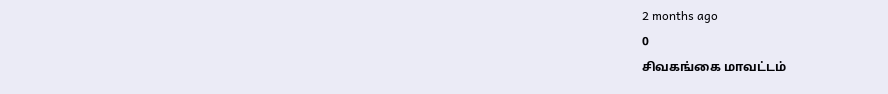2 months ago
0
சிவகங்கை மாவட்டம்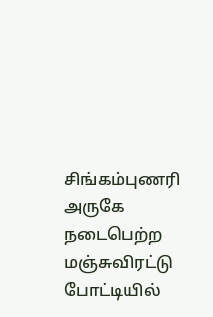சிங்கம்புணரி அருகே நடைபெற்ற மஞ்சுவிரட்டு போட்டியில்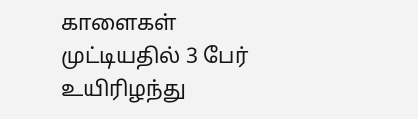காளைகள் முட்டியதில் 3 பேர் உயிரிழந்து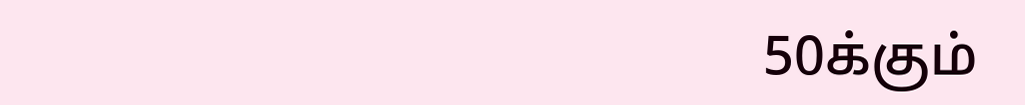50க்கும்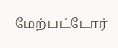மேற்பட்டோர்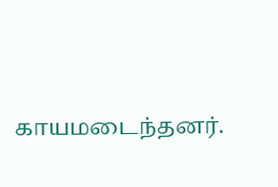காயமடைந்தனர்.